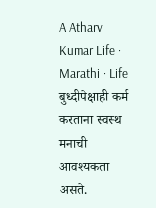A Atharv Kumar Life · Marathi · Life बुध्दीपेक्षाही कर्म करताना स्वस्थ मनाची आवश्यकता असते.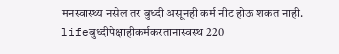मनस्वास्थ्य नसेल तर बुध्दी असूनही कर्म नीट होऊ शकत नाही. lifeबुध्दीपेक्षाहीकर्मकरतानास्वस्थ 220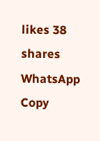likes 38 shares WhatsApp Copy